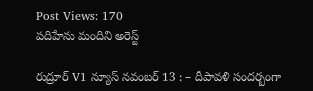Post Views: 170
పదిహేను మందిని అరెస్ట్

రుద్రూర్ V1 న్యూస్ నవంబర్ 13 : – దీపావళి సందర్బంగా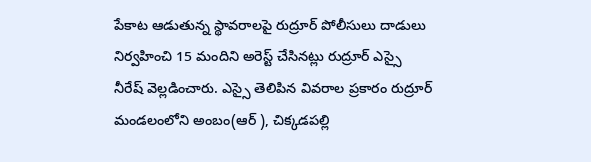పేకాట ఆడుతున్న స్థావరాలపై రుద్రూర్ పోలీసులు దాడులు నిర్వహించి 15 మందిని అరెస్ట్ చేసినట్లు రుద్రూర్ ఎస్సై నీరేష్ వెల్లడించారు. ఎస్సై తెలిపిన వివరాల ప్రకారం రుద్రూర్ మండలంలోని అంబం(ఆర్ ), చిక్కడపల్లి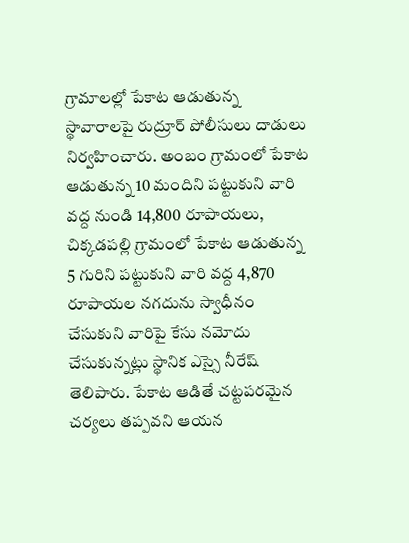గ్రామాలల్లో పేకాట ఆడుతున్న స్థావారాలపై రుద్రూర్ పోలీసులు దాడులు నిర్వహించారు. అంబం గ్రామంలో పేకాట ఆడుతున్న 10 మందిని పట్టుకుని వారి వద్ద నుండి 14,800 రూపాయలు, చిక్కడపల్లి గ్రామంలో పేకాట ఆడుతున్న 5 గురిని పట్టుకుని వారి వద్ద 4,870 రూపాయల నగదును స్వాధీనం చేసుకుని వారిపై కేసు నమోదు చేసుకున్నట్లు స్థానిక ఎస్సై నీరేష్ తెలిపారు. పేకాట ఆడితే చట్టపరమైన చర్యలు తప్పవని ఆయన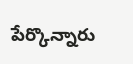పేర్కొన్నారు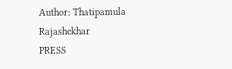Author: Thatipamula Rajashekhar
PRESS